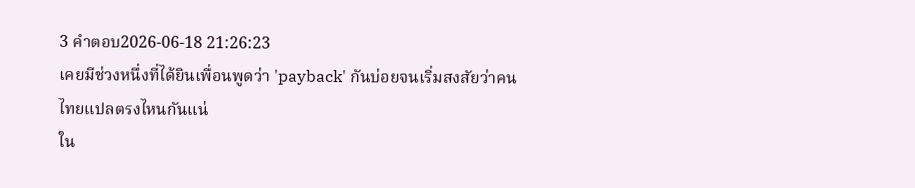3 คำตอบ2026-06-18 21:26:23
เคยมีช่วงหนึ่งที่ได้ยินเพื่อนพูดว่า 'payback' กันบ่อยจนเริ่มสงสัยว่าคนไทยแปลตรงไหนกันแน่
ใน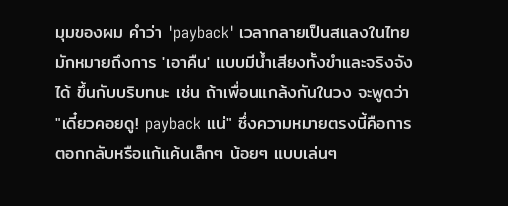มุมของผม คำว่า 'payback' เวลากลายเป็นสแลงในไทย มักหมายถึงการ 'เอาคืน' แบบมีน้ำเสียงทั้งขำและจริงจังได้ ขึ้นกับบริบทนะ เช่น ถ้าเพื่อนแกล้งกันในวง จะพูดว่า "เดี๋ยวคอยดู! payback แน่" ซึ่งความหมายตรงนี้คือการตอกกลับหรือแก้แค้นเล็กๆ น้อยๆ แบบเล่นๆ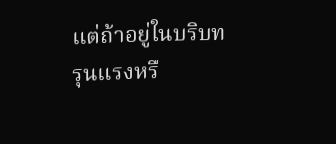แต่ถ้าอยู่ในบริบทรุนแรงหรื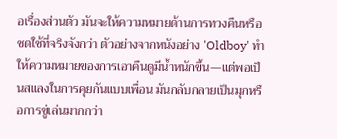อเรื่องส่วนตัว มันจะให้ความหมายด้านการทวงคืนหรือชดใช้ที่จริงจังกว่า ตัวอย่างจากหนังอย่าง 'Oldboy' ทำให้ความหมายของการเอาคืนดูมีน้ำหนักขึ้น—แต่พอเป็นสแลงในการคุยกันแบบเพื่อน มันกลับกลายเป็นมุกหรือการขู่เล่นมากกว่า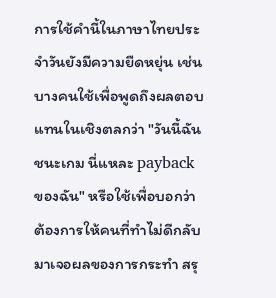การใช้คำนี้ในภาษาไทยประจำวันยังมีความยืดหยุ่น เช่น บางคนใช้เพื่อพูดถึงผลตอบแทนในเชิงตลกว่า "วันนี้ฉันชนะเกม นี่แหละ payback ของฉัน" หรือใช้เพื่อบอกว่าต้องการให้คนที่ทำไม่ดีกลับมาเจอผลของการกระทำ สรุ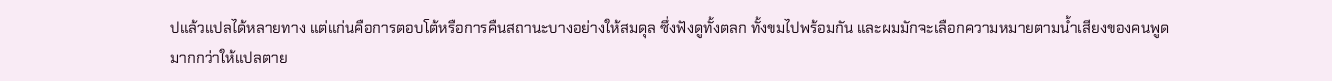ปแล้วแปลได้หลายทาง แต่แก่นคือการตอบโต้หรือการคืนสถานะบางอย่างให้สมดุล ซึ่งฟังดูทั้งตลก ทั้งขมไปพร้อมกัน และผมมักจะเลือกความหมายตามน้ำเสียงของคนพูดมากกว่าให้แปลตาย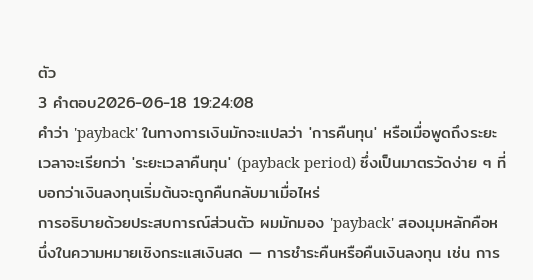ตัว
3 คำตอบ2026-06-18 19:24:08
คำว่า 'payback' ในทางการเงินมักจะแปลว่า 'การคืนทุน' หรือเมื่อพูดถึงระยะเวลาจะเรียกว่า 'ระยะเวลาคืนทุน' (payback period) ซึ่งเป็นมาตรวัดง่าย ๆ ที่บอกว่าเงินลงทุนเริ่มต้นจะถูกคืนกลับมาเมื่อไหร่
การอธิบายด้วยประสบการณ์ส่วนตัว ผมมักมอง 'payback' สองมุมหลักคือหนึ่งในความหมายเชิงกระแสเงินสด — การชำระคืนหรือคืนเงินลงทุน เช่น การ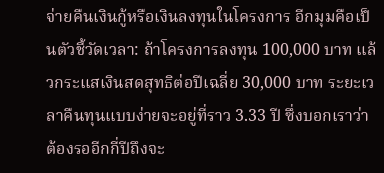จ่ายคืนเงินกู้หรือเงินลงทุนในโครงการ อีกมุมคือเป็นตัวชี้วัดเวลา: ถ้าโครงการลงทุน 100,000 บาท แล้วกระแสเงินสดสุทธิต่อปีเฉลี่ย 30,000 บาท ระยะเวลาคืนทุนแบบง่ายจะอยู่ที่ราว 3.33 ปี ซึ่งบอกเราว่าต้องรออีกกี่ปีถึงจะ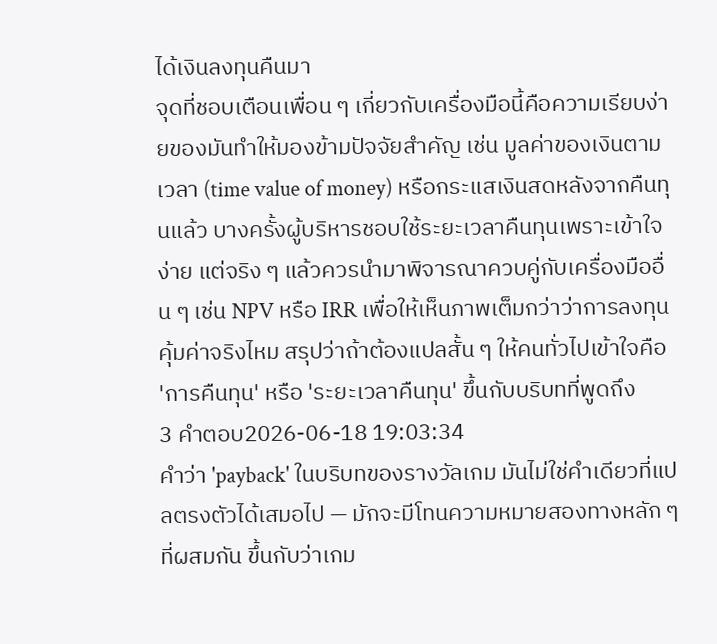ได้เงินลงทุนคืนมา
จุดที่ชอบเตือนเพื่อน ๆ เกี่ยวกับเครื่องมือนี้คือความเรียบง่ายของมันทำให้มองข้ามปัจจัยสำคัญ เช่น มูลค่าของเงินตามเวลา (time value of money) หรือกระแสเงินสดหลังจากคืนทุนแล้ว บางครั้งผู้บริหารชอบใช้ระยะเวลาคืนทุนเพราะเข้าใจง่าย แต่จริง ๆ แล้วควรนำมาพิจารณาควบคู่กับเครื่องมืออื่น ๆ เช่น NPV หรือ IRR เพื่อให้เห็นภาพเต็มกว่าว่าการลงทุนคุ้มค่าจริงไหม สรุปว่าถ้าต้องแปลสั้น ๆ ให้คนทั่วไปเข้าใจคือ 'การคืนทุน' หรือ 'ระยะเวลาคืนทุน' ขึ้นกับบริบทที่พูดถึง
3 คำตอบ2026-06-18 19:03:34
คำว่า 'payback' ในบริบทของรางวัลเกม มันไม่ใช่คำเดียวที่แปลตรงตัวได้เสมอไป — มักจะมีโทนความหมายสองทางหลัก ๆ ที่ผสมกัน ขึ้นกับว่าเกม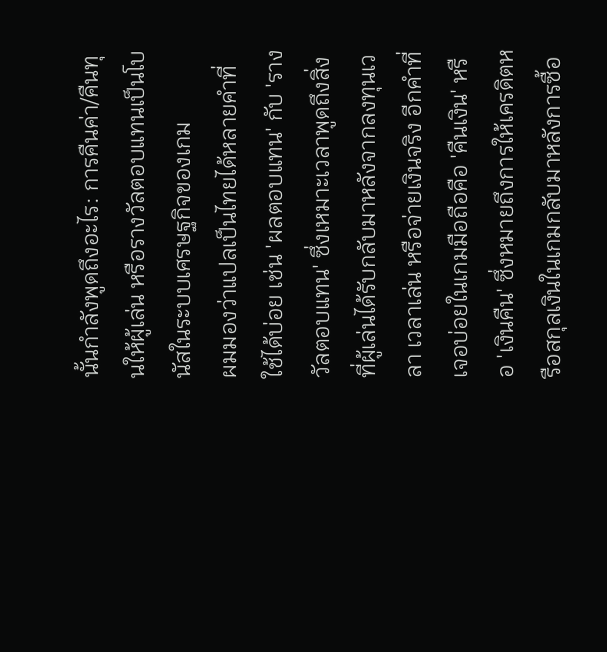นั้นกำลังพูดถึงอะไร: การคืนค่า/คืนทุนให้ผู้เล่น หรือรางวัลตอบแทนเป็นโบนัสในระบบเศรษฐกิจของเกม
ผมมองว่าแปลเป็นไทยได้หลายคำที่ใช้ได้บ่อย เช่น 'ผลตอบแทน' กับ 'รางวัลตอบแทน' ซึ่งเหมาะเวลาพูดถึงสิ่งที่ผู้เล่นได้รับกลับมาหลังจากลงทุนเวลา เวลาเล่น หรือจ่ายเงินจริง อีกคำที่เจอบ่อยในเกมมือถือคือ 'คืนเงิน' หรือ 'เงินคืน' ซึ่งหมายถึงการให้เครดิตหรือสกุลเงินในเกมกลับมาหลังการซื้อ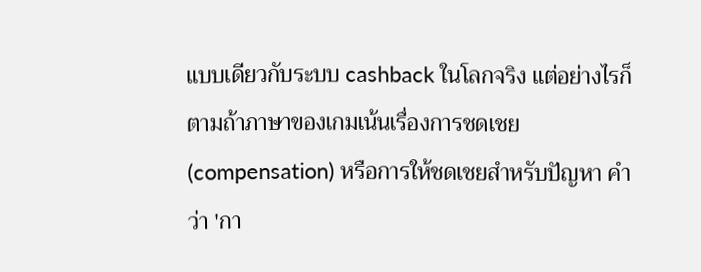แบบเดียวกับระบบ cashback ในโลกจริง แต่อย่างไรก็ตามถ้าภาษาของเกมเน้นเรื่องการชดเชย (compensation) หรือการให้ชดเชยสำหรับปัญหา คำว่า 'กา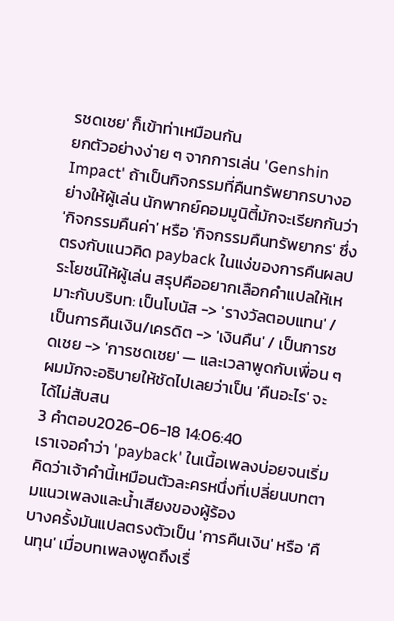รชดเชย' ก็เข้าท่าเหมือนกัน
ยกตัวอย่างง่าย ๆ จากการเล่น 'Genshin Impact' ถ้าเป็นกิจกรรมที่คืนทรัพยากรบางอย่างให้ผู้เล่น นักพากย์คอมมูนิตี้มักจะเรียกกันว่า 'กิจกรรมคืนค่า' หรือ 'กิจกรรมคืนทรัพยากร' ซึ่งตรงกับแนวคิด payback ในแง่ของการคืนผลประโยชน์ให้ผู้เล่น สรุปคืออยากเลือกคำแปลให้เหมาะกับบริบท: เป็นโบนัส -> 'รางวัลตอบแทน' / เป็นการคืนเงิน/เครดิต -> 'เงินคืน' / เป็นการชดเชย -> 'การชดเชย' — และเวลาพูดกับเพื่อน ๆ ผมมักจะอธิบายให้ชัดไปเลยว่าเป็น 'คืนอะไร' จะได้ไม่สับสน
3 คำตอบ2026-06-18 14:06:40
เราเจอคำว่า 'payback' ในเนื้อเพลงบ่อยจนเริ่มคิดว่าเจ้าคำนี้เหมือนตัวละครหนึ่งที่เปลี่ยนบทตามแนวเพลงและน้ำเสียงของผู้ร้อง
บางครั้งมันแปลตรงตัวเป็น 'การคืนเงิน' หรือ 'คืนทุน' เมื่อบทเพลงพูดถึงเรื่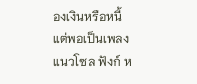องเงินหรือหนี้ แต่พอเป็นเพลงแนวโซล ฟังก์ ห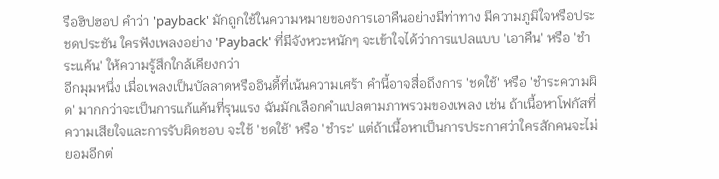รือฮิปฮอป คำว่า 'payback' มักถูกใช้ในความหมายของการเอาคืนอย่างมีท่าทาง มีความภูมิใจหรือประชดประชัน ใครฟังเพลงอย่าง 'Payback' ที่มีจังหวะหนักๆ จะเข้าใจได้ว่าการแปลแบบ 'เอาคืน' หรือ 'ชำระแค้น' ให้ความรู้สึกใกล้เคียงกว่า
อีกมุมหนึ่ง เมื่อเพลงเป็นบัลลาดหรืออินดี้ที่เน้นความเศร้า คำนี้อาจสื่อถึงการ 'ชดใช้' หรือ 'ชำระความผิด' มากกว่าจะเป็นการแก้แค้นที่รุนแรง ฉันมักเลือกคำแปลตามภาพรวมของเพลง เช่น ถ้าเนื้อหาโฟกัสที่ความเสียใจและการรับผิดชอบ จะใช้ 'ชดใช้' หรือ 'ชำระ' แต่ถ้าเนื้อหาเป็นการประกาศว่าใครสักคนจะไม่ยอมอีกต่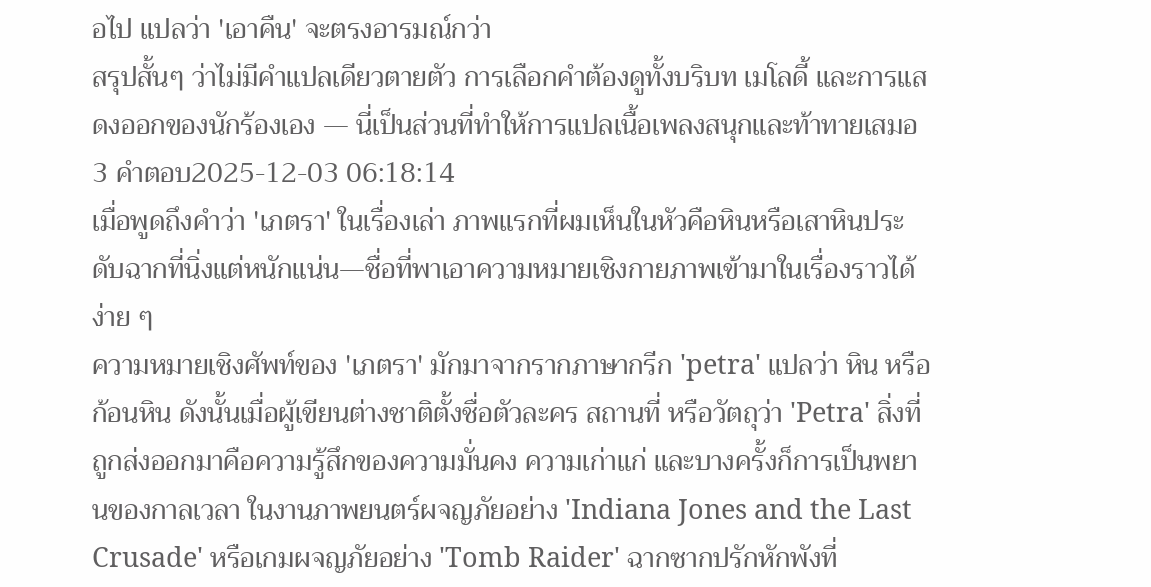อไป แปลว่า 'เอาคืน' จะตรงอารมณ์กว่า
สรุปสั้นๆ ว่าไม่มีคำแปลเดียวตายตัว การเลือกคำต้องดูทั้งบริบท เมโลดี้ และการแสดงออกของนักร้องเอง — นี่เป็นส่วนที่ทำให้การแปลเนื้อเพลงสนุกและท้าทายเสมอ
3 คำตอบ2025-12-03 06:18:14
เมื่อพูดถึงคำว่า 'เภตรา' ในเรื่องเล่า ภาพแรกที่ผมเห็นในหัวคือหินหรือเสาหินประดับฉากที่นิ่งแต่หนักแน่น—ชื่อที่พาเอาความหมายเชิงกายภาพเข้ามาในเรื่องราวได้ง่าย ๆ
ความหมายเชิงศัพท์ของ 'เภตรา' มักมาจากรากภาษากรีก 'petra' แปลว่า หิน หรือก้อนหิน ดังนั้นเมื่อผู้เขียนต่างชาติตั้งชื่อตัวละคร สถานที่ หรือวัตถุว่า 'Petra' สิ่งที่ถูกส่งออกมาคือความรู้สึกของความมั่นคง ความเก่าแก่ และบางครั้งก็การเป็นพยานของกาลเวลา ในงานภาพยนตร์ผจญภัยอย่าง 'Indiana Jones and the Last Crusade' หรือเกมผจญภัยอย่าง 'Tomb Raider' ฉากซากปรักหักพังที่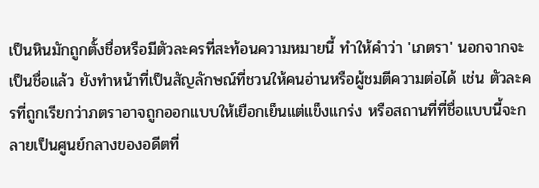เป็นหินมักถูกตั้งชื่อหรือมีตัวละครที่สะท้อนความหมายนี้ ทำให้คำว่า 'เภตรา' นอกจากจะเป็นชื่อแล้ว ยังทำหน้าที่เป็นสัญลักษณ์ที่ชวนให้คนอ่านหรือผู้ชมตีความต่อได้ เช่น ตัวละครที่ถูกเรียกว่าภตราอาจถูกออกแบบให้เยือกเย็นแต่แข็งแกร่ง หรือสถานที่ที่ชื่อแบบนี้จะกลายเป็นศูนย์กลางของอดีตที่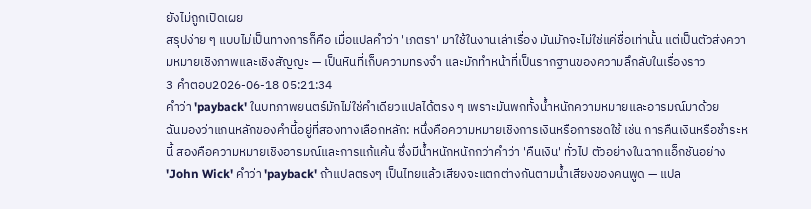ยังไม่ถูกเปิดเผย
สรุปง่าย ๆ แบบไม่เป็นทางการก็คือ เมื่อแปลคำว่า 'เภตรา' มาใช้ในงานเล่าเรื่อง มันมักจะไม่ใช่แค่ชื่อเท่านั้น แต่เป็นตัวส่งความหมายเชิงภาพและเชิงสัญญะ — เป็นหินที่เก็บความทรงจำ และมักทำหน้าที่เป็นรากฐานของความลึกลับในเรื่องราว
3 คำตอบ2026-06-18 05:21:34
คำว่า 'payback' ในบทภาพยนตร์มักไม่ใช่คำเดียวแปลได้ตรง ๆ เพราะมันพกทั้งน้ำหนักความหมายและอารมณ์มาด้วย
ฉันมองว่าแกนหลักของคำนี้อยู่ที่สองทางเลือกหลัก: หนึ่งคือความหมายเชิงการเงินหรือการชดใช้ เช่น การคืนเงินหรือชำระหนี้ สองคือความหมายเชิงอารมณ์และการแก้แค้น ซึ่งมีน้ำหนักหนักกว่าคำว่า 'คืนเงิน' ทั่วไป ตัวอย่างในฉากแอ็กชันอย่าง 'John Wick' คำว่า 'payback' ถ้าแปลตรงๆ เป็นไทยแล้วเสียงจะแตกต่างกันตามน้ำเสียงของคนพูด — แปล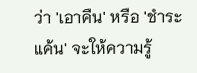ว่า 'เอาคืน' หรือ 'ชำระแค้น' จะให้ความรู้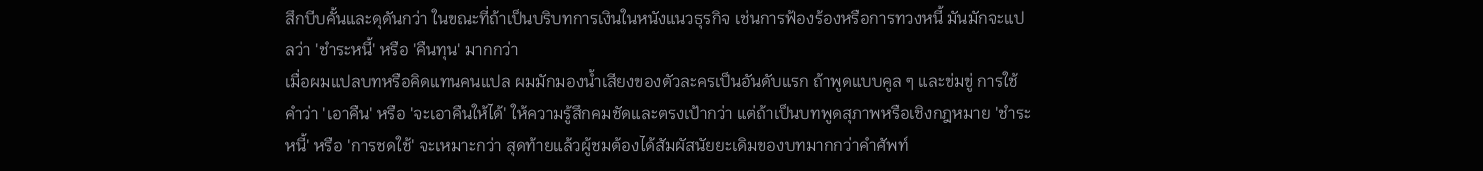สึกบีบคั้นและดุดันกว่า ในขณะที่ถ้าเป็นบริบทการเงินในหนังแนวธุรกิจ เช่นการฟ้องร้องหรือการทวงหนี้ มันมักจะแปลว่า 'ชำระหนี้' หรือ 'คืนทุน' มากกว่า
เมื่อผมแปลบทหรือคิดแทนคนแปล ผมมักมองน้ำเสียงของตัวละครเป็นอันดับแรก ถ้าพูดแบบคูล ๆ และข่มขู่ การใช้คำว่า 'เอาคืน' หรือ 'จะเอาคืนให้ได้' ให้ความรู้สึกคมชัดและตรงเป้ากว่า แต่ถ้าเป็นบทพูดสุภาพหรือเชิงกฎหมาย 'ชำระหนี้' หรือ 'การชดใช้' จะเหมาะกว่า สุดท้ายแล้วผู้ชมต้องได้สัมผัสนัยยะเดิมของบทมากกว่าคำศัพท์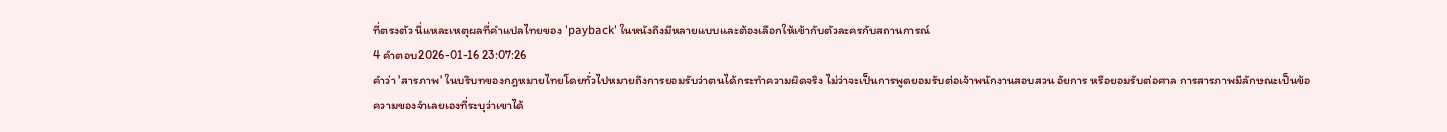ที่ตรงตัว นี่แหละเหตุผลที่คำแปลไทยของ 'payback' ในหนังถึงมีหลายแบบและต้องเลือกให้เข้ากับตัวละครกับสถานการณ์
4 คำตอบ2026-01-16 23:07:26
คำว่า 'สารภาพ' ในบริบทของกฎหมายไทยโดยทั่วไปหมายถึงการยอมรับว่าตนได้กระทำความผิดจริง ไม่ว่าจะเป็นการพูดยอมรับต่อเจ้าพนักงานสอบสวน อัยการ หรือยอมรับต่อศาล การสารภาพมีลักษณะเป็นข้อความของจำเลยเองที่ระบุว่าเขาได้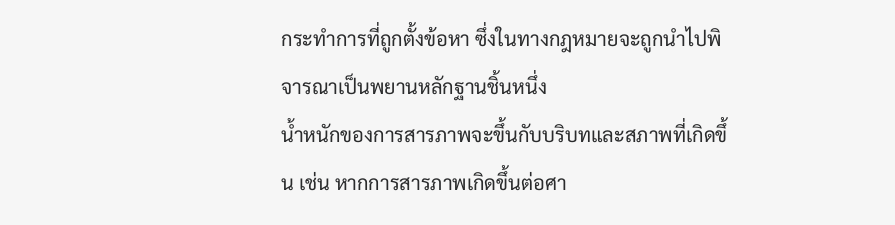กระทำการที่ถูกตั้งข้อหา ซึ่งในทางกฎหมายจะถูกนำไปพิจารณาเป็นพยานหลักฐานชิ้นหนึ่ง
น้ำหนักของการสารภาพจะขึ้นกับบริบทและสภาพที่เกิดขึ้น เช่น หากการสารภาพเกิดขึ้นต่อศา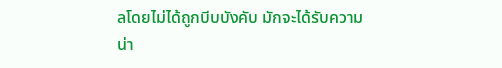ลโดยไม่ได้ถูกบีบบังคับ มักจะได้รับความน่า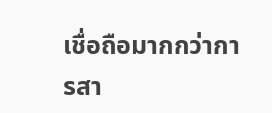เชื่อถือมากกว่าการสา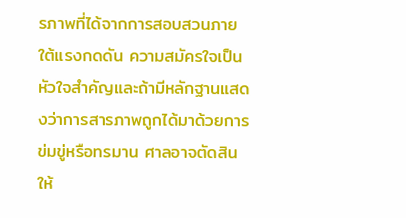รภาพที่ได้จากการสอบสวนภายใต้แรงกดดัน ความสมัครใจเป็นหัวใจสำคัญและถ้ามีหลักฐานแสดงว่าการสารภาพถูกได้มาด้วยการข่มขู่หรือทรมาน ศาลอาจตัดสินให้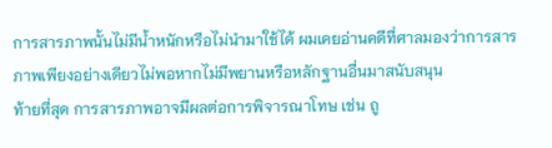การสารภาพนั้นไม่มีน้ำหนักหรือไม่นำมาใช้ได้ ผมเคยอ่านคดีที่ศาลมองว่าการสารภาพเพียงอย่างเดียวไม่พอหากไม่มีพยานหรือหลักฐานอื่นมาสนับสนุน
ท้ายที่สุด การสารภาพอาจมีผลต่อการพิจารณาโทษ เช่น ถู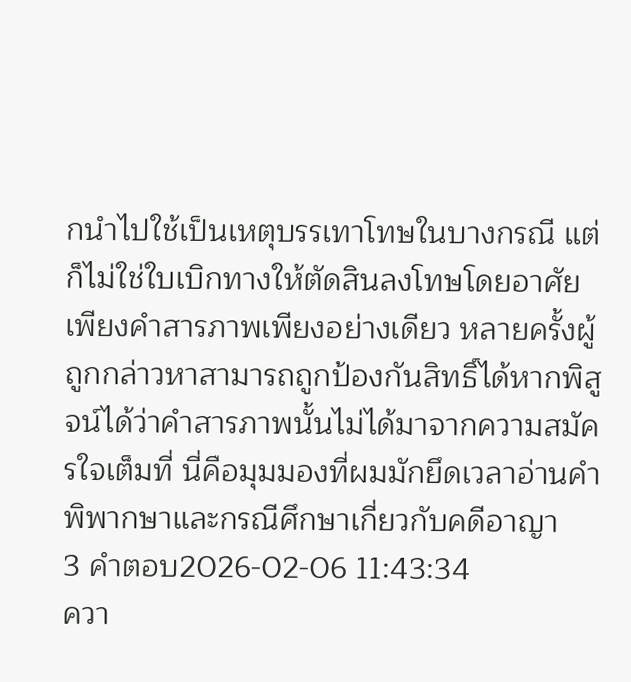กนำไปใช้เป็นเหตุบรรเทาโทษในบางกรณี แต่ก็ไม่ใช่ใบเบิกทางให้ตัดสินลงโทษโดยอาศัยเพียงคำสารภาพเพียงอย่างเดียว หลายครั้งผู้ถูกกล่าวหาสามารถถูกป้องกันสิทธิ์ได้หากพิสูจน์ได้ว่าคำสารภาพนั้นไม่ได้มาจากความสมัครใจเต็มที่ นี่คือมุมมองที่ผมมักยึดเวลาอ่านคำพิพากษาและกรณีศึกษาเกี่ยวกับคดีอาญา
3 คำตอบ2026-02-06 11:43:34
ควา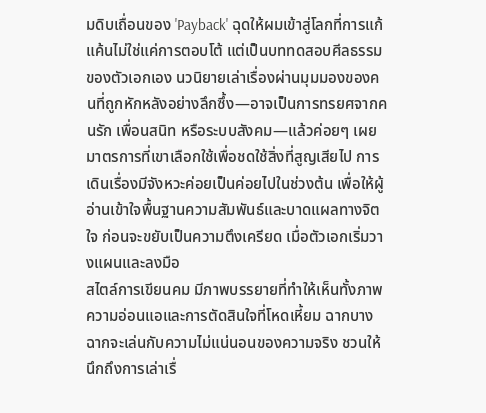มดิบเถื่อนของ 'Payback' ฉุดให้ผมเข้าสู่โลกที่การแก้แค้นไม่ใช่แค่การตอบโต้ แต่เป็นบททดสอบศีลธรรมของตัวเอกเอง นวนิยายเล่าเรื่องผ่านมุมมองของคนที่ถูกหักหลังอย่างลึกซึ้ง—อาจเป็นการทรยศจากคนรัก เพื่อนสนิท หรือระบบสังคม—แล้วค่อยๆ เผยมาตรการที่เขาเลือกใช้เพื่อชดใช้สิ่งที่สูญเสียไป การเดินเรื่องมีจังหวะค่อยเป็นค่อยไปในช่วงต้น เพื่อให้ผู้อ่านเข้าใจพื้นฐานความสัมพันธ์และบาดแผลทางจิตใจ ก่อนจะขยับเป็นความตึงเครียด เมื่อตัวเอกเริ่มวางแผนและลงมือ
สไตล์การเขียนคม มีภาพบรรยายที่ทำให้เห็นทั้งภาพความอ่อนแอและการตัดสินใจที่โหดเหี้ยม ฉากบางฉากจะเล่นกับความไม่แน่นอนของความจริง ชวนให้นึกถึงการเล่าเรื่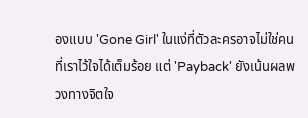องแบบ 'Gone Girl' ในแง่ที่ตัวละครอาจไม่ใช่คนที่เราไว้ใจได้เต็มร้อย แต่ 'Payback' ยังเน้นผลพวงทางจิตใจ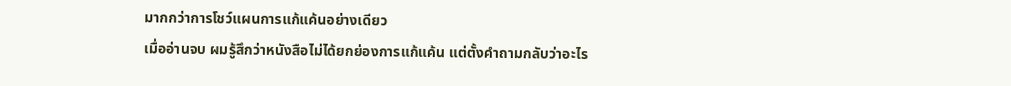มากกว่าการโชว์แผนการแก้แค้นอย่างเดียว
เมื่ออ่านจบ ผมรู้สึกว่าหนังสือไม่ได้ยกย่องการแก้แค้น แต่ตั้งคำถามกลับว่าอะไร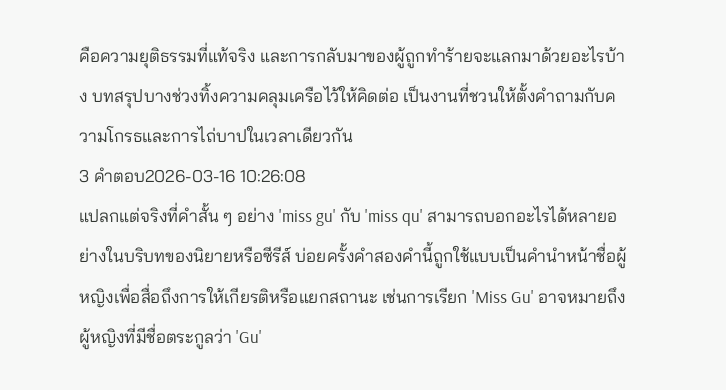คือความยุติธรรมที่แท้จริง และการกลับมาของผู้ถูกทำร้ายจะแลกมาด้วยอะไรบ้าง บทสรุปบางช่วงทิ้งความคลุมเครือไว้ให้คิดต่อ เป็นงานที่ชวนให้ตั้งคำถามกับความโกรธและการไถ่บาปในเวลาเดียวกัน
3 คำตอบ2026-03-16 10:26:08
แปลกแต่จริงที่คำสั้น ๆ อย่าง 'miss gu' กับ 'miss qu' สามารถบอกอะไรได้หลายอย่างในบริบทของนิยายหรือซีรีส์ บ่อยครั้งคำสองคำนี้ถูกใช้แบบเป็นคำนำหน้าชื่อผู้หญิงเพื่อสื่อถึงการให้เกียรติหรือแยกสถานะ เช่นการเรียก 'Miss Gu' อาจหมายถึงผู้หญิงที่มีชื่อตระกูลว่า 'Gu'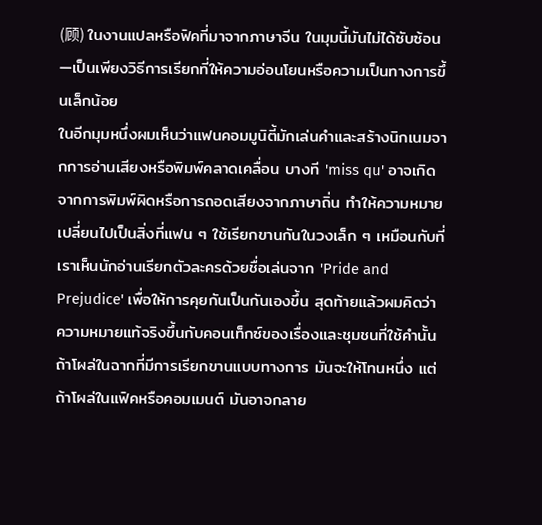(顾) ในงานแปลหรือฟิคที่มาจากภาษาจีน ในมุมนี้มันไม่ได้ซับซ้อน—เป็นเพียงวิธีการเรียกที่ให้ความอ่อนโยนหรือความเป็นทางการขึ้นเล็กน้อย
ในอีกมุมหนึ่งผมเห็นว่าแฟนคอมมูนิตี้มักเล่นคำและสร้างนิกเนมจากการอ่านเสียงหรือพิมพ์คลาดเคลื่อน บางที 'miss qu' อาจเกิดจากการพิมพ์ผิดหรือการถอดเสียงจากภาษาถิ่น ทำให้ความหมายเปลี่ยนไปเป็นสิ่งที่แฟน ๆ ใช้เรียกขานกันในวงเล็ก ๆ เหมือนกับที่เราเห็นนักอ่านเรียกตัวละครด้วยชื่อเล่นจาก 'Pride and Prejudice' เพื่อให้การคุยกันเป็นกันเองขึ้น สุดท้ายแล้วผมคิดว่าความหมายแท้จริงขึ้นกับคอนเท็กซ์ของเรื่องและชุมชนที่ใช้คำนั้น ถ้าโผล่ในฉากที่มีการเรียกขานแบบทางการ มันจะให้โทนหนึ่ง แต่ถ้าโผล่ในแฟิคหรือคอมเมนต์ มันอาจกลาย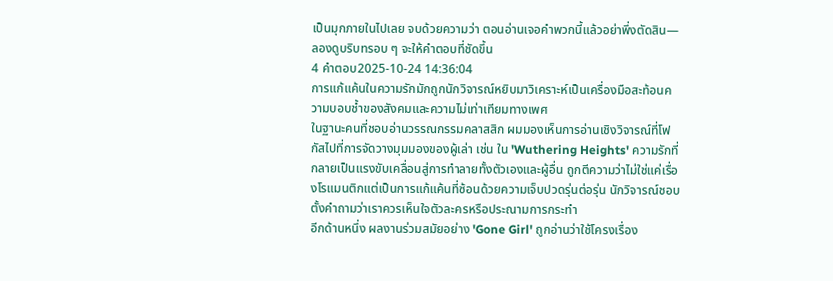เป็นมุกภายในไปเลย จบด้วยความว่า ตอนอ่านเจอคำพวกนี้แล้วอย่าพึ่งตัดสิน—ลองดูบริบทรอบ ๆ จะให้คำตอบที่ชัดขึ้น
4 คำตอบ2025-10-24 14:36:04
การแก้แค้นในความรักมักถูกนักวิจารณ์หยิบมาวิเคราะห์เป็นเครื่องมือสะท้อนความบอบช้ำของสังคมและความไม่เท่าเทียมทางเพศ
ในฐานะคนที่ชอบอ่านวรรณกรรมคลาสสิก ผมมองเห็นการอ่านเชิงวิจารณ์ที่โฟกัสไปที่การจัดวางมุมมองของผู้เล่า เช่น ใน 'Wuthering Heights' ความรักที่กลายเป็นแรงขับเคลื่อนสู่การทำลายทั้งตัวเองและผู้อื่น ถูกตีความว่าไม่ใช่แค่เรื่องโรแมนติกแต่เป็นการแก้แค้นที่ซ้อนด้วยความเจ็บปวดรุ่นต่อรุ่น นักวิจารณ์ชอบตั้งคำถามว่าเราควรเห็นใจตัวละครหรือประณามการกระทำ
อีกด้านหนึ่ง ผลงานร่วมสมัยอย่าง 'Gone Girl' ถูกอ่านว่าใช้โครงเรื่อง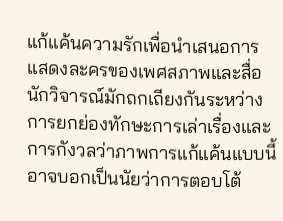แก้แค้นความรักเพื่อนำเสนอการแสดงละครของเพศสภาพและสื่อ นักวิจารณ์มักถกเถียงกันระหว่างการยกย่องทักษะการเล่าเรื่องและการกังวลว่าภาพการแก้แค้นแบบนี้อาจบอกเป็นนัยว่าการตอบโต้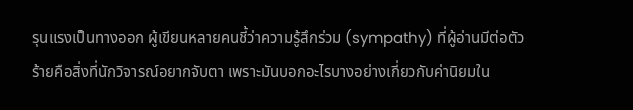รุนแรงเป็นทางออก ผู้เขียนหลายคนชี้ว่าความรู้สึกร่วม (sympathy) ที่ผู้อ่านมีต่อตัวร้ายคือสิ่งที่นักวิจารณ์อยากจับตา เพราะมันบอกอะไรบางอย่างเกี่ยวกับค่านิยมใน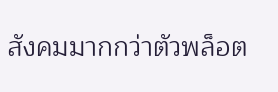สังคมมากกว่าตัวพล็อต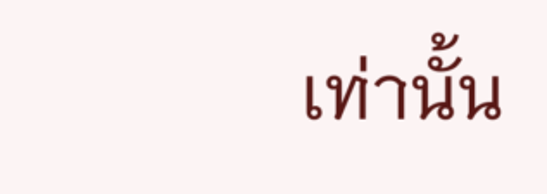เท่านั้น